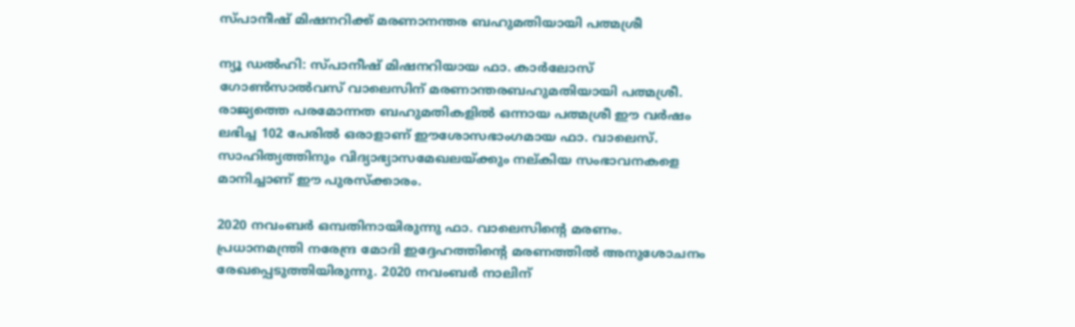സ്പാനീഷ് മിഷനറിക്ക് മരണാനന്തര ബഹുമതിയായി പത്മശ്രീ

ന്യൂ ഡല്‍ഹി: സ്പാനീഷ് മിഷനറിയായ ഫാ. കാര്‍ലോസ് ഗോണ്‍സാല്‍വസ് വാലെസിന് മരണാന്തരബഹുമതിയായി പത്മശ്രീ. രാജ്യത്തെ പരമോന്നത ബഹുമതികളില്‍ ഒന്നായ പത്മശ്രീ ഈ വര്‍ഷം ലഭിച്ച 102 പേരില്‍ ഒരാളാണ് ഈശോസഭാംഗമായ ഫാ. വാലെസ്. സാഹിത്യത്തിനും വിദ്യാഭ്യാസമേഖലയ്ക്കും നല്കിയ സംഭാവനകളെ മാനിച്ചാണ് ഈ പുരസ്‌ക്കാരം.

2020 നവംബര്‍ ഒമ്പതിനായിരുന്നു ഫാ. വാലെസിന്റെ മരണം. പ്രധാനമന്ത്രി നരേന്ദ്ര മോദി ഇദ്ദേഹത്തിന്റെ മരണത്തില്‍ അനുശോചനം രേഖപ്പെടുത്തിയിരുന്നു. 2020 നവംബര്‍ നാലിന്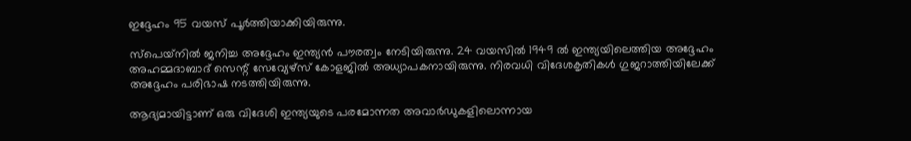ഇദ്ദേഹം 95 വയസ് പൂര്‍ത്തിയാക്കിയിരുന്നു.

സ്‌പെയ്‌നില്‍ ജനിച്ച അദ്ദേഹം ഇന്ത്യന്‍ പൗരത്വം നേടിയിരുന്നു. 24 വയസില്‍ 1949 ല്‍ ഇന്ത്യയിലെത്തിയ അദ്ദേഹം അഹമ്മദാബാദ് സെന്റ് സേവ്യേഴ്‌സ് കോളജില്‍ അധ്യാപകനായിരുന്നു. നിരവധി വിദേശകൃതികള്‍ ഗുജറാത്തിയിലേക്ക് അദ്ദേഹം പരിഭാഷ നടത്തിയിരുന്നു.

ആദ്യമായിട്ടാണ് ഒരു വിദേശി ഇന്ത്യയുടെ പരമോന്നത അവാര്‍ഡുകളിലൊന്നായ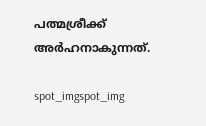പത്മശ്രീക്ക് അര്‍ഹനാകുന്നത്.

spot_imgspot_img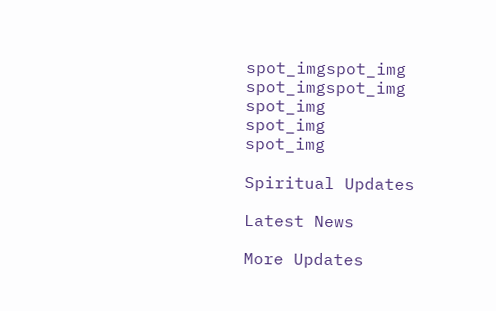spot_imgspot_img
spot_imgspot_img
spot_img
spot_img
spot_img

Spiritual Updates

Latest News

More Updates